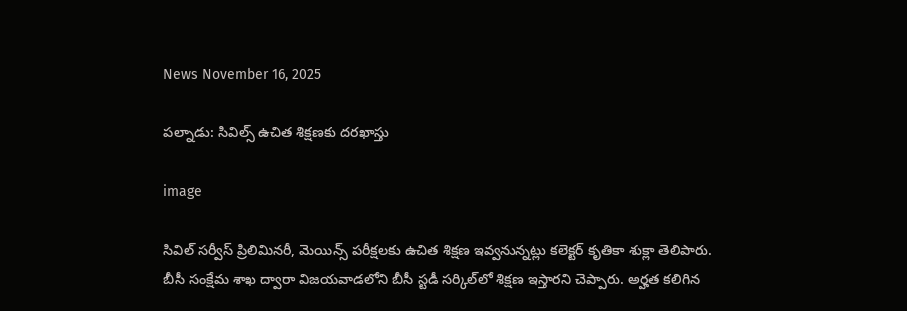News November 16, 2025

పల్నాడు: సివిల్స్ ఉచిత శిక్షణకు దరఖాస్తు

image

సివిల్ సర్వీస్ ప్రిలిమినరీ, మెయిన్స్ పరీక్షలకు ఉచిత శిక్షణ ఇవ్వనున్నట్లు కలెక్టర్ కృతికా శుక్లా తెలిపారు. బీసీ సంక్షేమ శాఖ ద్వారా విజయవాడలోని బీసీ స్టడీ సర్కిల్‌లో శిక్షణ ఇస్తారని చెప్పారు. అర్హత కలిగిన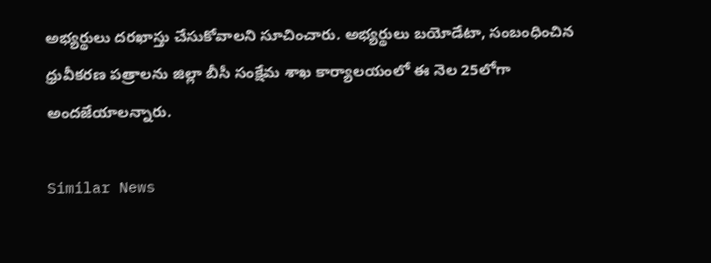అభ్యర్థులు దరఖాస్తు చేసుకోవాలని సూచించారు. అభ్యర్థులు బయోడేటా, సంబంధించిన ధ్రువీకరణ పత్రాలను జిల్లా బీసీ సంక్షేమ శాఖ కార్యాలయంలో ఈ నెల 25లోగా అందజేయాలన్నారు.

Similar News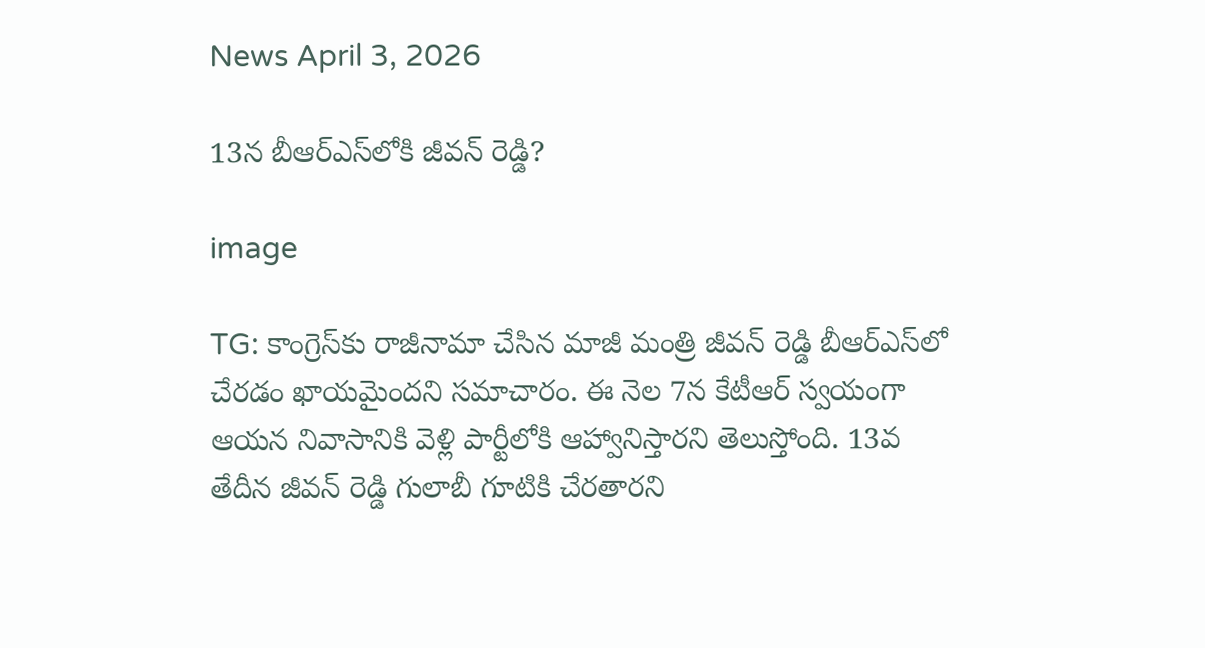News April 3, 2026

13న బీఆర్ఎస్‌లోకి జీవన్ రెడ్డి?

image

TG: కాంగ్రెస్‌కు రాజీనామా చేసిన మాజీ మంత్రి జీవన్ రెడ్డి బీఆర్ఎస్‌లో చేరడం ఖాయమైందని సమాచారం. ఈ నెల 7న కేటీఆర్ స్వయంగా ఆయన నివాసానికి వెళ్లి పార్టీలోకి ఆహ్వానిస్తారని తెలుస్తోంది. 13వ తేదీన జీవన్ రెడ్డి గులాబీ గూటికి చేరతారని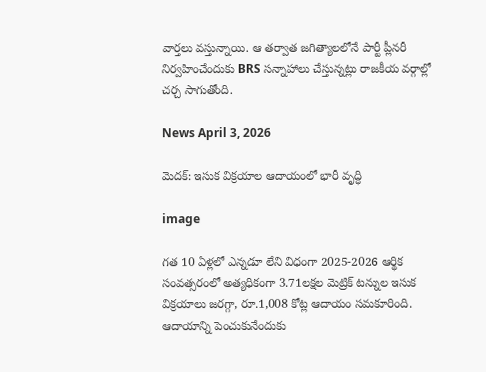వార్తలు వస్తున్నాయి. ఆ తర్వాత జగిత్యాలలోనే పార్టీ ప్లీనరీ నిర్వహించేందుకు BRS సన్నాహాలు చేస్తున్నట్లు రాజకీయ వర్గాల్లో చర్చ సాగుతోంది.

News April 3, 2026

మెదక్: ఇసుక విక్రయాల ఆదాయంలో భారీ వృద్ధి

image

గత 10 ఏళ్లలో ఎన్నడూ లేని విధంగా 2025-2026 ఆర్థిక సంవత్సరంలో అత్యధికంగా 3.71లక్షల మెట్రిక్ టన్నుల ఇసుక విక్రయాలు జరగ్గా, రూ.1,008 కోట్ల ఆదాయం సమకూరింది. ఆదాయాన్ని పెంచుకునేందుకు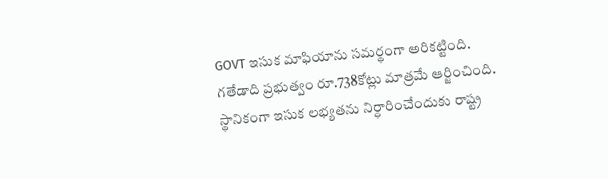GOVT ఇసుక మాఫియాను సమర్థంగా అరికట్టింది. గతేడాది ప్రభుత్వం రూ.738కోట్లు మాత్రమే ఆర్జించింది.  స్థానికంగా ఇసుక లభ్యతను నిర్ధారించేందుకు రాష్ట్ర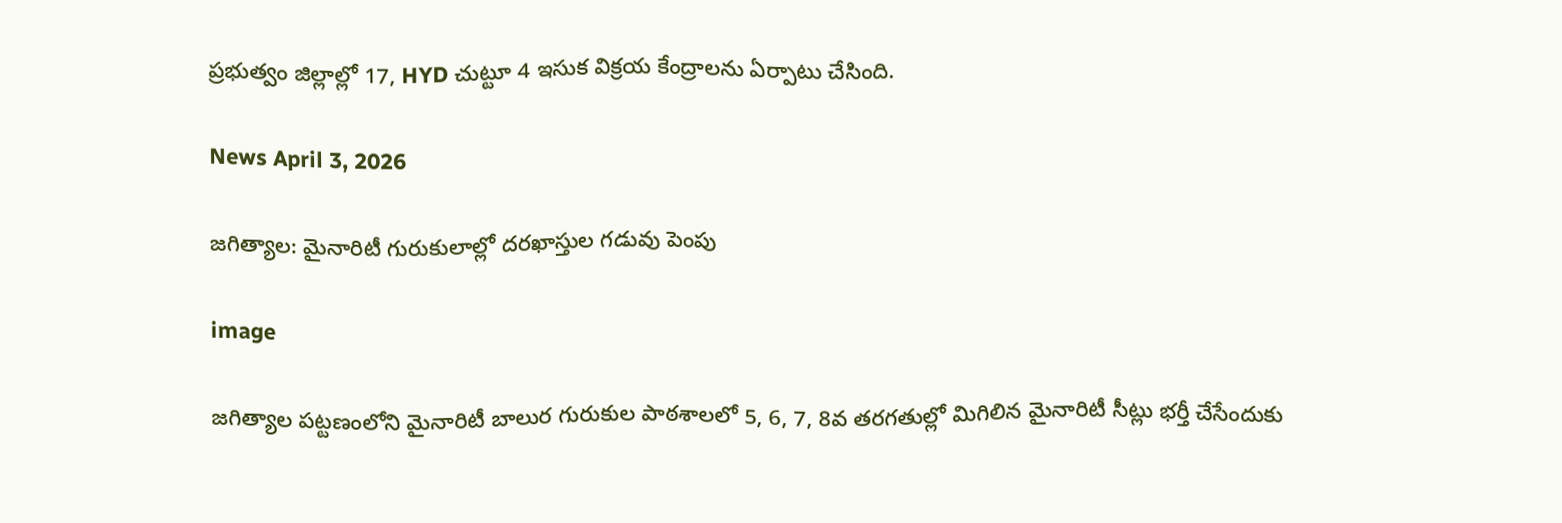ప్రభుత్వం జిల్లాల్లో 17, HYD చుట్టూ 4 ఇసుక విక్రయ కేంద్రాలను ఏర్పాటు చేసింది.

News April 3, 2026

జగిత్యాల: మైనారిటీ గురుకులాల్లో దరఖాస్తుల గడువు పెంపు

image

జగిత్యాల పట్టణంలోని మైనారిటీ బాలుర గురుకుల పాఠశాలలో 5, 6, 7, 8వ తరగతుల్లో మిగిలిన మైనారిటీ సీట్లు భర్తీ చేసేందుకు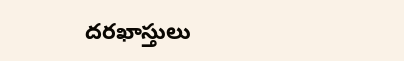దరఖాస్తులు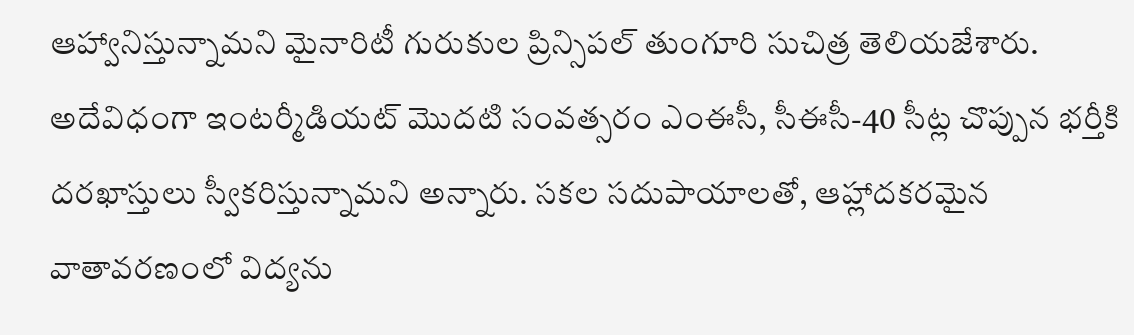ఆహ్వానిస్తున్నామని మైనారిటీ గురుకుల ప్రిన్సిపల్ తుంగూరి సుచిత్ర తెలియజేశారు. అదేవిధంగా ఇంటర్మీడియట్ మొదటి సంవత్సరం ఎంఈసీ, సీఈసీ-40 సీట్ల చొప్పున భర్తీకి దరఖాస్తులు స్వీకరిస్తున్నామని అన్నారు. సకల సదుపాయాలతో, ఆహ్లాదకరమైన వాతావరణంలో విద్యను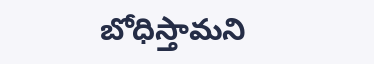బోధిస్తామని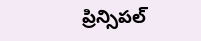ప్రిన్సిపల్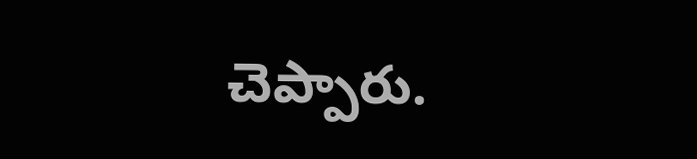చెప్పారు.